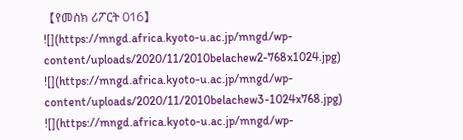【የመስክ ሪፖርት 016】
![](https://mngd.africa.kyoto-u.ac.jp/mngd/wp-content/uploads/2020/11/2010belachew2-768x1024.jpg)
![](https://mngd.africa.kyoto-u.ac.jp/mngd/wp-content/uploads/2020/11/2010belachew3-1024x768.jpg)
![](https://mngd.africa.kyoto-u.ac.jp/mngd/wp-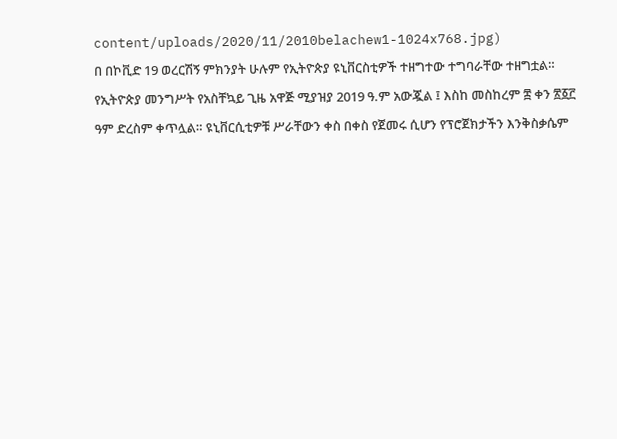content/uploads/2020/11/2010belachew1-1024x768.jpg)
በ በኮቪድ 19 ወረርሽኝ ምክንያት ሁሉም የኢትዮጵያ ዩኒቨርስቲዎች ተዘግተው ተግባራቸው ተዘግቷል። የኢትዮጵያ መንግሥት የአስቸኳይ ጊዜ አዋጅ ሚያዝያ 2019 ዓ.ም አውጇል ፤ እስከ መስከረም ፰ ቀን ፳፩፫ ዓም ድረስም ቀጥሏል። ዩኒቨርሲቲዎቹ ሥራቸውን ቀስ በቀስ የጀመሩ ሲሆን የፕሮጀክታችን እንቅስቃሴም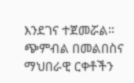እንደገና ተጀመሯል። ጭምብል በመልበስና ማህበራዊ ርቀቶችን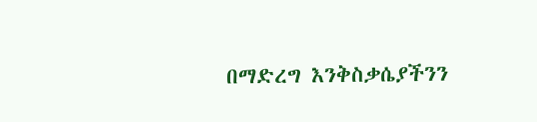በማድረግ እንቅስቃሴያችንን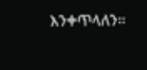እንቀጥላለን።